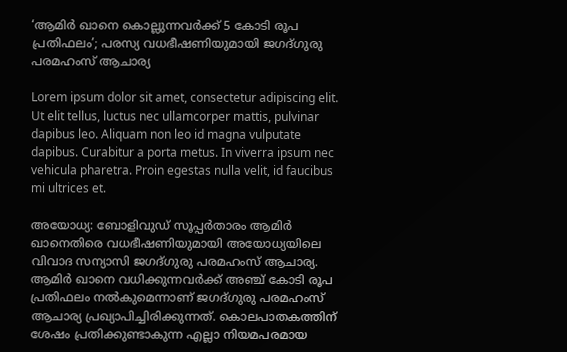‘ആമിർ ഖാനെ കൊല്ലുന്നവർക്ക് 5 കോടി രൂപ പ്രതിഫലം’; പരസ്യ വധഭീഷണിയുമായി ജഗദ്ഗുരു പരമഹംസ് ആചാര്യ

Lorem ipsum dolor sit amet, consectetur adipiscing elit. Ut elit tellus, luctus nec ullamcorper mattis, pulvinar dapibus leo. Aliquam non leo id magna vulputate dapibus. Curabitur a porta metus. In viverra ipsum nec vehicula pharetra. Proin egestas nulla velit, id faucibus mi ultrices et.

അയോധ്യ: ബോളിവുഡ് സൂപ്പർതാരം ആമിർ ഖാനെതിരെ വധഭീഷണിയുമായി അയോധ്യയിലെ വിവാദ സന്യാസി ജഗദ്ഗുരു പരമഹംസ് ആചാര്യ. ആമിർ ഖാനെ വധിക്കുന്നവർക്ക് അഞ്ച് കോടി രൂപ പ്രതിഫലം നൽകുമെന്നാണ് ജഗദ്ഗുരു പരമഹംസ് ആചാര്യ പ്രഖ്യാപിച്ചിരിക്കുന്നത്. കൊലപാതകത്തിന് ശേഷം പ്രതിക്കുണ്ടാകുന്ന എല്ലാ നിയമപരമായ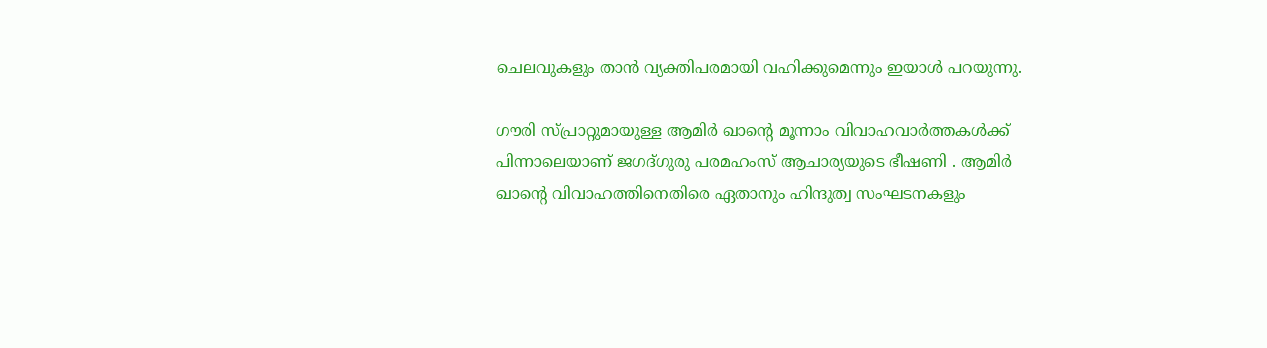ചെലവുകളും താൻ വ്യക്തിപരമായി വഹിക്കുമെന്നും ഇയാൾ പറയുന്നു.

ഗൗരി സ്പ്രാറ്റുമായുള്ള ആമിർ ഖാന്റെ മൂന്നാം വിവാഹവാർത്തകൾക്ക് പിന്നാലെയാണ് ജഗദ്ഗുരു പരമഹംസ് ആചാര്യയുടെ ഭീഷണി . ആമിർ ഖാന്റെ വിവാഹത്തിനെതിരെ ഏതാനും ഹിന്ദുത്വ സംഘടനകളും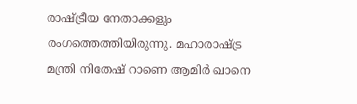രാഷ്ട്രീയ നേതാക്കളും രംഗത്തെത്തിയിരുന്നു. മഹാരാഷ്ട്ര മന്ത്രി നിതേഷ് റാണെ ആമിർ ഖാനെ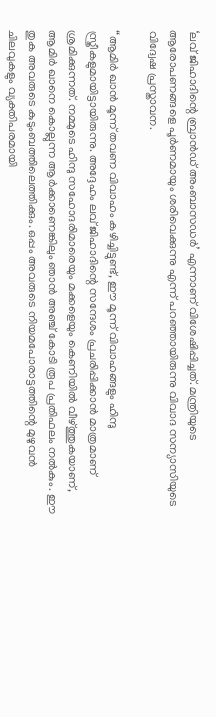‘ലവ് ജിഹാദിന്റെ ബ്രാൻഡ് അംബാസഡർ’ എന്നാണ് വിശേഷിപ്പിച്ചത്. മന്ത്രിയുടെ ആരോപണങ്ങളെ പൂര്‍ണമായും ശരിവെക്കുന്നു എന്ന് പറഞ്ഞായിരുന്നു വിവാദ സന്യാസിയുടെ വിദ്വേഷ പ്രസ്താവന.

“ആമിർ ഖാൻ മൂന്ന് തവണ വിവാഹം കഴിച്ചിട്ടുണ്ട്, ഈ മൂന്ന് വിവാഹങ്ങളും ഹിന്ദു സ്ത്രീകളുമായിട്ടായിരുന്നു. അദ്ദേഹം ലവ് ജിഹാദിന്റെ സന്ദേശം പ്രചരിപ്പിക്കാൻ മാത്രമാണ് ശ്രമിക്കുന്നത്. നമ്മുടെ ഹിന്ദു സഹോദരിമാരെയും മക്കളെയും കെണിയിൽ വീഴ്ത്തുകയാണ്, ആമിർ ഖാനെ കൊല്ലുന്ന ആർക്കാണെങ്കിലും ഞാൻ അഞ്ച് കോടി രൂപ പ്രതിഫലം നല്‍കും. ഈ തുക അവരുടെ കുടുംബത്തിലെത്തിക്കും. ഒപ്പം അവരുടെ നിയമപോരാട്ടത്തിന്റെ മുഴുവൻ ചിലവുകളും വ്യക്തിപരമായി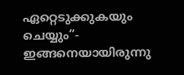ഏറ്റെടുക്കുകയും ചെയ്യും”- ഇങ്ങനെയായിരുന്നു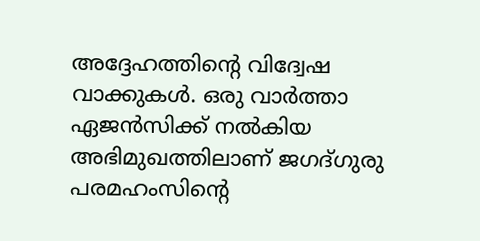അദ്ദേഹത്തിന്റെ വിദ്വേഷ വാക്കുകള്‍. ഒരു വാർത്താ ഏജൻസിക്ക് നൽകിയ അഭിമുഖത്തിലാണ് ജഗദ്ഗുരു പരമഹംസിന്റെ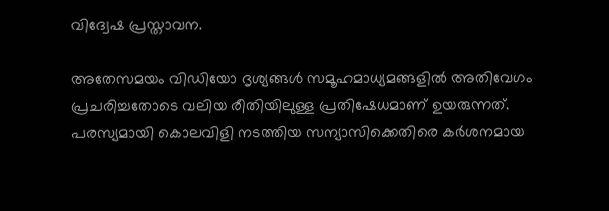വിദ്വേഷ പ്രസ്താവന.

അതേസമയം വിഡിയോ ദൃശ്യങ്ങൾ സമൂഹമാധ്യമങ്ങളിൽ അതിവേഗം പ്രചരിച്ചതോടെ വലിയ രീതിയിലുള്ള പ്രതിഷേധമാണ് ഉയരുന്നത്. പരസ്യമായി കൊലവിളി നടത്തിയ സന്യാസിക്കെതിരെ കർശനമായ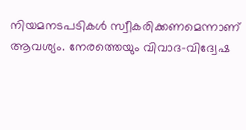നിയമനടപടികൾ സ്വീകരിക്കണമെന്നാണ് ആവശ്യം. നേരത്തെയും വിവാദ-വിദ്വേഷ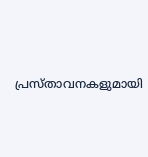പ്രസ്താവനകളുമായി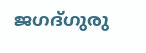ജഗദ്ഗുരു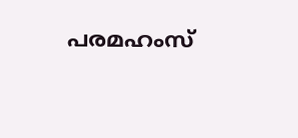പരമഹംസ്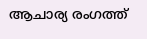ആചാര്യ രംഗത്ത്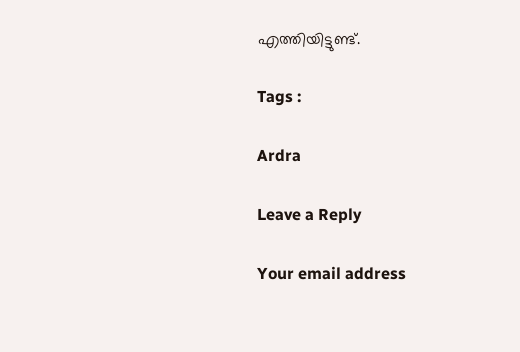എത്തിയിട്ടുണ്ട്.

Tags :

Ardra

Leave a Reply

Your email address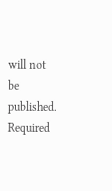will not be published. Required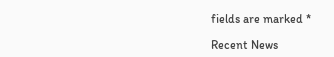fields are marked *

Recent News